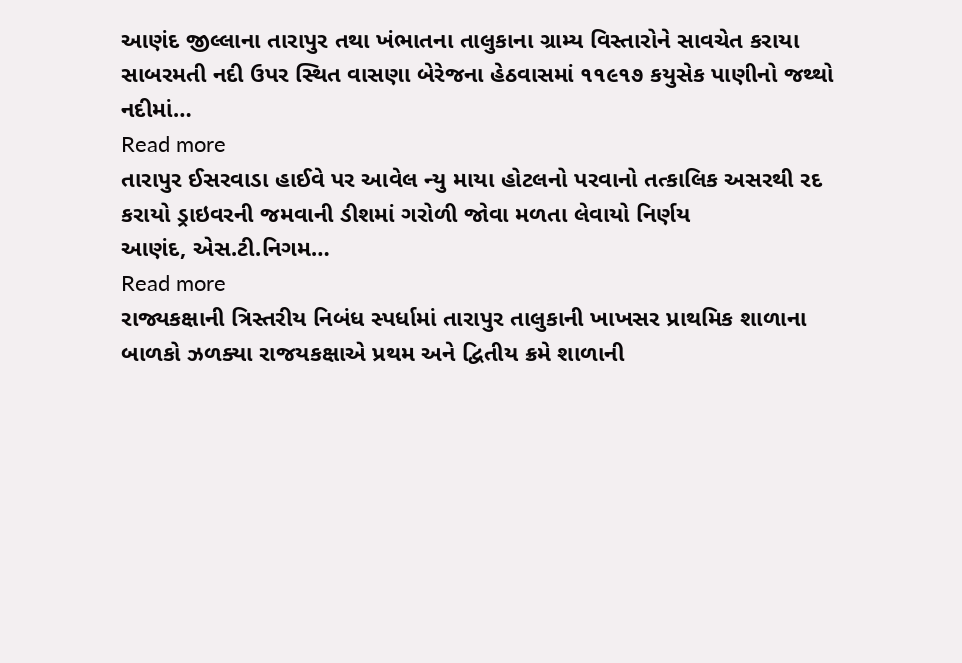આણંદ જીલ્લાના તારાપુર તથા ખંભાતના તાલુકાના ગ્રામ્ય વિસ્તારોને સાવચેત કરાયા સાબરમતી નદી ઉપર સ્થિત વાસણા બેરેજના હેઠવાસમાં ૧૧૯૧૭ કયુસેક પાણીનો જથ્થો નદીમાં…
Read more
તારાપુર ઈસરવાડા હાઈવે પર આવેલ ન્યુ માયા હોટલનો પરવાનો તત્કાલિક અસરથી રદ કરાયો ડ્રાઇવરની જમવાની ડીશમાં ગરોળી જોવા મળતા લેવાયો નિર્ણય
આણંદ, એસ.ટી.નિગમ…
Read more
રાજ્યકક્ષાની ત્રિસ્તરીય નિબંધ સ્પર્ધામાં તારાપુર તાલુકાની ખાખસર પ્રાથમિક શાળાના બાળકો ઝળક્યા રાજયકક્ષાએ પ્રથમ અને દ્વિતીય ક્રમે શાળાની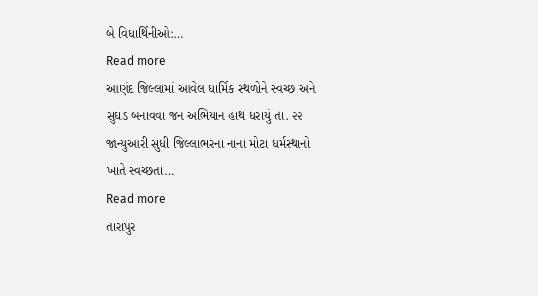બે વિધાર્થિનીઓ:…
Read more
આણંદ જિલ્લામાં આવેલ ધાર્મિક સ્થળોને સ્વચ્છ અને સુઘડ બનાવવા જન અભિયાન હાથ ધરાયું તા. ૨૨ જાન્યુઆરી સુધી જિલ્લાભરના નાના મોટા ધર્મસ્થાનો ખાતે સ્વચ્છતા…
Read more
તારાપુર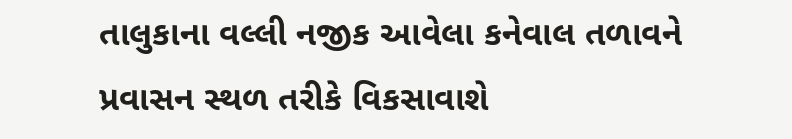તાલુકાના વલ્લી નજીક આવેલા કનેવાલ તળાવને પ્રવાસન સ્થળ તરીકે વિકસાવાશે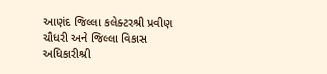આણંદ જિલ્લા કલેક્ટરશ્રી પ્રવીણ ચૌધરી અને જિલ્લા વિકાસ અધિકારીશ્રી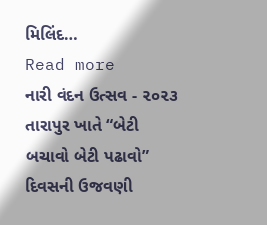મિલિંદ…
Read more
નારી વંદન ઉત્સવ - ૨૦૨૩ તારાપુર ખાતે “બેટી બચાવો બેટી પઢાવો” દિવસની ઉજવણી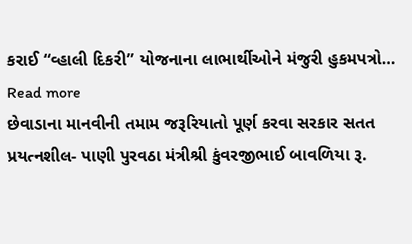કરાઈ “વ્હાલી દિકરી” યોજનાના લાભાર્થીઓને મંજુરી હુકમપત્રો…
Read more
છેવાડાના માનવીની તમામ જરૂરિયાતો પૂર્ણ કરવા સરકાર સતત પ્રયત્નશીલ- પાણી પુરવઠા મંત્રીશ્રી કુંવરજીભાઈ બાવળિયા રૂ.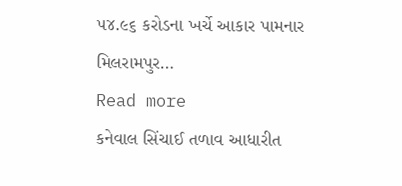૫૪.૯૬ કરોડના ખર્ચે આકાર પામનાર મિલરામપુર…
Read more
કનેવાલ સિંચાઈ તળાવ આધારીત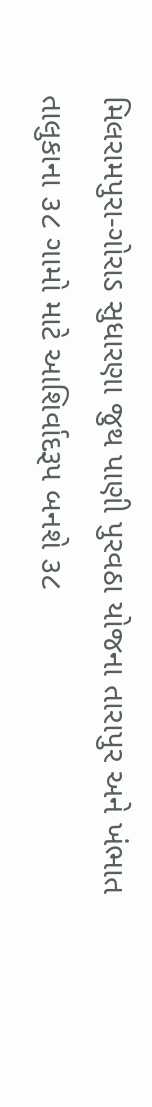મિલરામપુરા-ગોરાડ સુધારણા જુથ પાણી પુરવઠા યોજના તારાપુર અને ખંભાત તાલુકાના ૩૮ ગામો માટે આશિર્વાદરૂપ બનશે ૩૮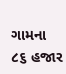ગામના ૮૬ હજાર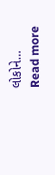લોકોને…
Read more